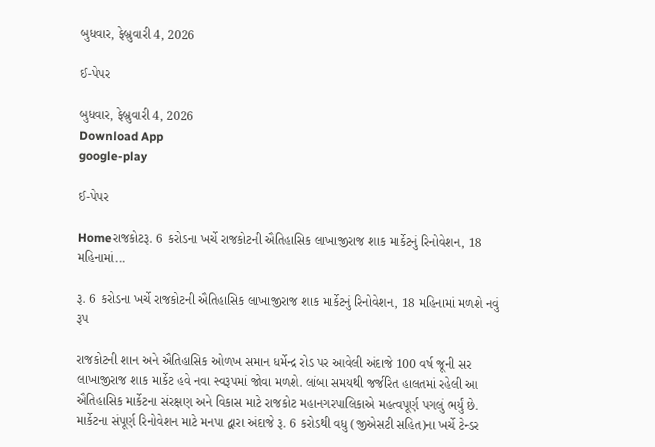બુધવાર, ફેબ્રુવારી 4, 2026

ઈ-પેપર

બુધવાર, ફેબ્રુવારી 4, 2026
Download App
google-play

ઈ-પેપર

Homeરાજકોટરૂ. 6 કરોડના ખર્ચે રાજકોટની ઐતિહાસિક લાખાજીરાજ શાક માર્કેટનું રિનોવેશન, 18 મહિનામાં...

રૂ. 6 કરોડના ખર્ચે રાજકોટની ઐતિહાસિક લાખાજીરાજ શાક માર્કેટનું રિનોવેશન, 18 મહિનામાં મળશે નવું રૂપ

રાજકોટની શાન અને ઐતિહાસિક ઓળખ સમાન ધર્મેન્દ્ર રોડ પર આવેલી અંદાજે 100 વર્ષ જૂની સર લાખાજીરાજ શાક માર્કેટ હવે નવા સ્વરૂપમાં જોવા મળશે. લાંબા સમયથી જર્જરિત હાલતમાં રહેલી આ ઐતિહાસિક માર્કેટના સંરક્ષણ અને વિકાસ માટે રાજકોટ મહાનગરપાલિકાએ મહત્વપૂર્ણ પગલું ભર્યું છે. માર્કેટના સંપૂર્ણ રિનોવેશન માટે મનપા દ્વારા અંદાજે રૂ. 6 કરોડથી વધુ (જીએસટી સહિત)ના ખર્ચે ટેન્ડર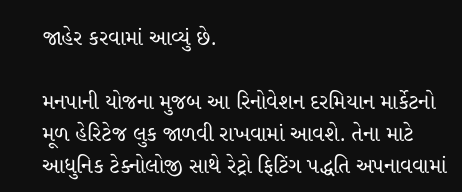જાહેર કરવામાં આવ્યું છે.

મનપાની યોજના મુજબ આ રિનોવેશન દરમિયાન માર્કેટનો મૂળ હેરિટેજ લુક જાળવી રાખવામાં આવશે. તેના માટે આધુનિક ટેક્નોલોજી સાથે રેટ્રો ફિટિંગ પદ્ધતિ અપનાવવામાં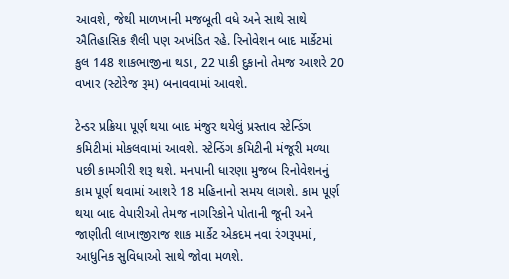આવશે, જેથી માળખાની મજબૂતી વધે અને સાથે સાથે ઐતિહાસિક શૈલી પણ અખંડિત રહે. રિનોવેશન બાદ માર્કેટમાં કુલ 148 શાકભાજીના થડા, 22 પાકી દુકાનો તેમજ આશરે 20 વખાર (સ્ટોરેજ રૂમ) બનાવવામાં આવશે.

ટેન્ડર પ્રક્રિયા પૂર્ણ થયા બાદ મંજુર થયેલું પ્રસ્તાવ સ્ટેન્ડિંગ કમિટીમાં મોકલવામાં આવશે. સ્ટેન્ડિંગ કમિટીની મંજૂરી મળ્યા પછી કામગીરી શરૂ થશે. મનપાની ધારણા મુજબ રિનોવેશનનું કામ પૂર્ણ થવામાં આશરે 18 મહિનાનો સમય લાગશે. કામ પૂર્ણ થયા બાદ વેપારીઓ તેમજ નાગરિકોને પોતાની જૂની અને જાણીતી લાખાજીરાજ શાક માર્કેટ એકદમ નવા રંગરૂપમાં, આધુનિક સુવિધાઓ સાથે જોવા મળશે.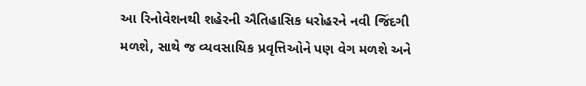આ રિનોવેશનથી શહેરની ઐતિહાસિક ધરોહરને નવી જિંદગી મળશે, સાથે જ વ્યવસાયિક પ્રવૃત્તિઓને પણ વેગ મળશે અને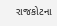રાજકોટના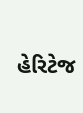હેરિટેજ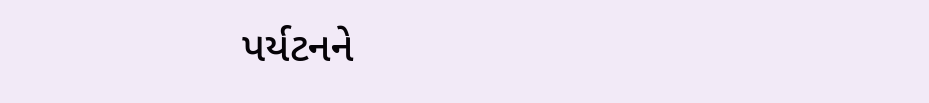પર્યટનને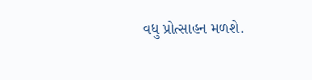વધુ પ્રોત્સાહન મળશે.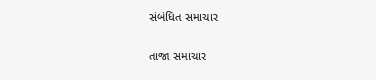સંબંધિત સમાચાર

તાજા સમાચાર